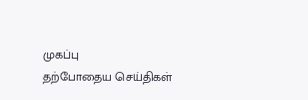முகப்பு
தற்போதைய செய்திகள்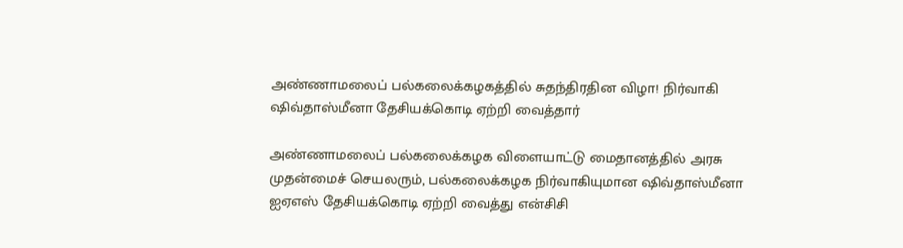அண்ணாமலைப் பல்கலைக்கழகத்தில் சுதந்திரதின விழா! நிர்வாகி ஷிவ்தாஸ்மீனா தேசியக்கொடி ஏற்றி வைத்தார்

அண்ணாமலைப் பல்கலைக்கழக விளையாட்டு மைதானத்தில் அரசு முதன்மைச் செயலரும், பல்கலைக்கழக நிர்வாகியுமான ஷிவ்தாஸ்மீனா ஐஏஎஸ் தேசியக்கொடி ஏற்றி வைத்து என்சிசி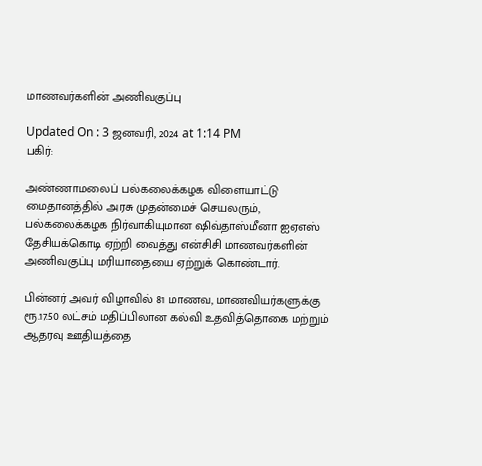மாணவர்களின் அணிவகுப்பு

Updated On : 3 ஜனவரி, 2024 at 1:14 PM
பகிர்:

அண்ணாமலைப் பல்கலைக்கழக விளையாட்டு மைதானத்தில் அரசு முதன்மைச் செயலரும், பல்கலைக்கழக நிர்வாகியுமான ஷிவ்தாஸ்மீனா ஐஏஎஸ் தேசியக்கொடி ஏற்றி வைத்து என்சிசி மாணவர்களின் அணிவகுப்பு மரியாதையை ஏற்றுக் கொண்டார்.

பின்னர் அவர் விழாவில் 81 மாணவ, மாணவியர்களுக்கு ரூ.17.50 லட்சம் மதிப்பிலான கல்வி உதவித்தொகை மற்றும் ஆதரவு ஊதியத்தை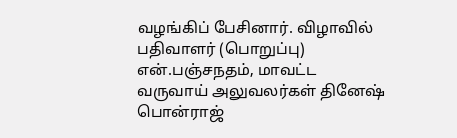வழங்கிப் பேசினார். விழாவில் பதிவாளர் (பொறுப்பு) என்.பஞ்சநதம், மாவட்ட வருவாய் அலுவலர்கள் தினேஷ் பொன்ராஜ்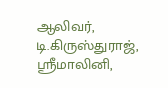ஆலிவர், டி.கிருஸ்துராஜ், ஸ்ரீமாலினி,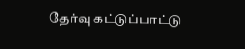தேர்வு கட்டுப்பாட்டு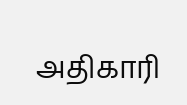அதிகாரி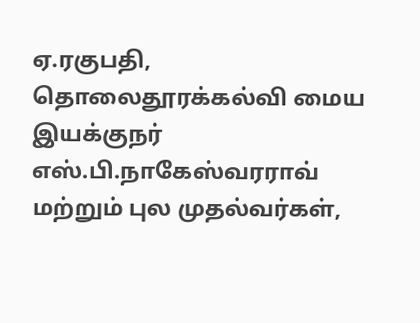ஏ.ரகுபதி, தொலைதூரக்கல்வி மைய இயக்குநர் எஸ்.பி.நாகேஸ்வரராவ் மற்றும் புல முதல்வர்கள்,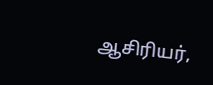ஆசிரியர்,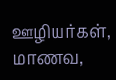ஊழியர்கள், மாணவ,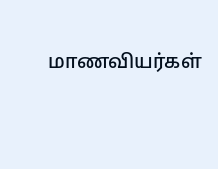மாணவியர்கள்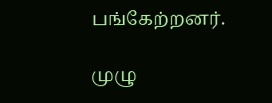பங்கேற்றனர்.

முழு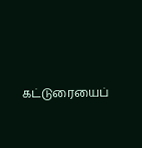கட்டுரையைப்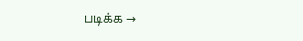படிக்க →